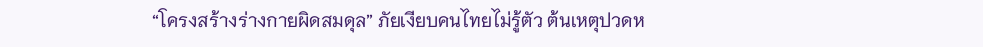“โครงสร้างร่างกายผิดสมดุล” ภัยเงียบคนไทยไม่รู้ตัว ต้นเหตุปวดห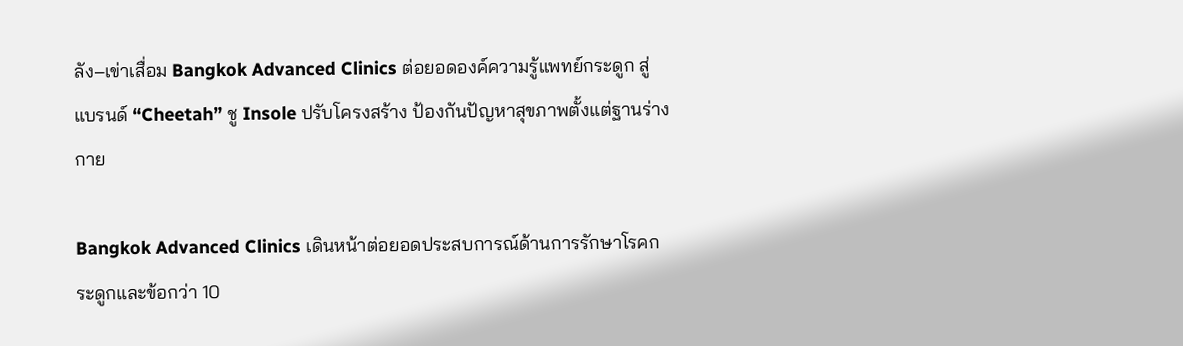ลัง–เข่าเสื่อม Bangkok Advanced Clinics ต่อยอดองค์ความรู้แพทย์กระดูก สู่แบรนด์ “Cheetah” ชู Insole ปรับโครงสร้าง ป้องกันปัญหาสุขภาพตั้งแต่ฐานร่างกาย

Bangkok Advanced Clinics เดินหน้าต่อยอดประสบการณ์ด้านการรักษาโรคกระดูกและข้อกว่า 10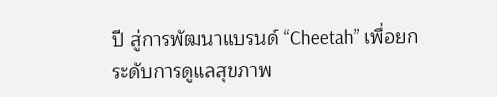ปี สู่การพัฒนาแบรนด์ “Cheetah” เพื่อยกระดับการดูแลสุขภาพ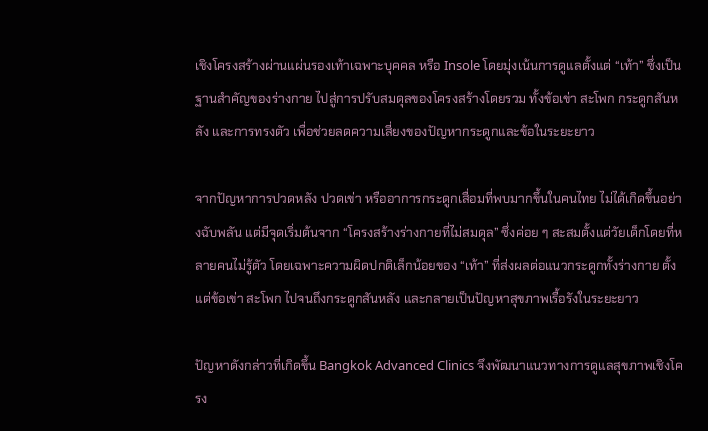เชิงโครงสร้างผ่านแผ่นรองเท้าเฉพาะบุคคล หรือ Insole โดยมุ่งเน้นการดูแลตั้งแต่ “เท้า” ซึ่งเป็นฐานสำคัญของร่างกาย ไปสู่การปรับสมดุลของโครงสร้างโดยรวม ทั้งข้อเข่า สะโพก กระดูกสันหลัง และการทรงตัว เพื่อช่วยลดความเสี่ยงของปัญหากระดูกและข้อในระยะยาว

จากปัญหาการปวดหลัง ปวดเข่า หรืออาการกระดูกเสื่อมที่พบมากขึ้นในคนไทย ไม่ได้เกิดขึ้นอย่างฉับพลัน แต่มีจุดเริ่มต้นจาก “โครงสร้างร่างกายที่ไม่สมดุล” ซึ่งค่อย ๆ สะสมตั้งแต่วัยเด็กโดยที่หลายคนไม่รู้ตัว โดยเฉพาะความผิดปกติเล็กน้อยของ “เท้า” ที่ส่งผลต่อแนวกระดูกทั้งร่างกาย ตั้งแต่ข้อเข่า สะโพก ไปจนถึงกระดูกสันหลัง และกลายเป็นปัญหาสุขภาพเรื้อรังในระยะยาว

ปัญหาดังกล่าวที่เกิดขึ้น Bangkok Advanced Clinics จึงพัฒนาแนวทางการดูแลสุขภาพเชิงโครง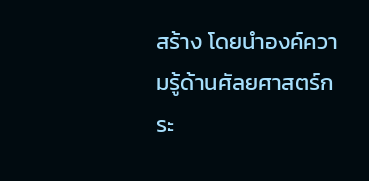สร้าง โดยนำองค์ความรู้ด้านศัลยศาสตร์กระ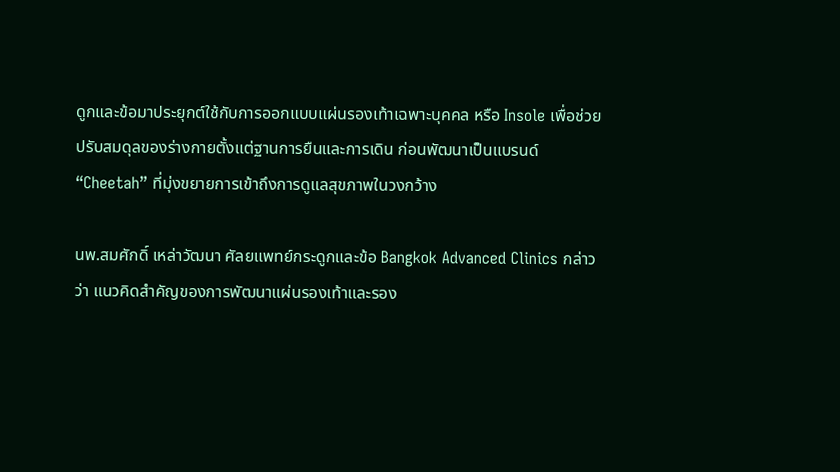ดูกและข้อมาประยุกต์ใช้กับการออกแบบแผ่นรองเท้าเฉพาะบุคคล หรือ Insole เพื่อช่วยปรับสมดุลของร่างกายตั้งแต่ฐานการยืนและการเดิน ก่อนพัฒนาเป็นแบรนด์ “Cheetah” ที่มุ่งขยายการเข้าถึงการดูแลสุขภาพในวงกว้าง

นพ.สมศักดิ์ เหล่าวัฒนา ศัลยแพทย์กระดูกและข้อ Bangkok Advanced Clinics กล่าวว่า แนวคิดสำคัญของการพัฒนาแผ่นรองเท้าและรอง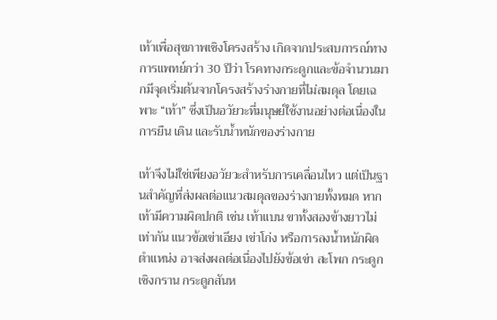เท้าเพื่อสุขภาพเชิงโครงสร้าง เกิดจากประสบการณ์ทางการแพทย์กว่า 30 ปีว่า โรคทางกระดูกและข้อจำนวนมากมีจุดเริ่มต้นจากโครงสร้างร่างกายที่ไม่สมดุล โดยเฉพาะ “เท้า” ซึ่งเป็นอวัยวะที่มนุษย์ใช้งานอย่างต่อเนื่องในการยืน เดิน และรับน้ำหนักของร่างกาย

เท้าจึงไม่ใช่เพียงอวัยวะสำหรับการเคลื่อนไหว แต่เป็นฐานสำคัญที่ส่งผลต่อแนวสมดุลของร่างกายทั้งหมด หากเท้ามีความผิดปกติ เช่น เท้าแบน ขาทั้งสองข้างยาวไม่เท่ากัน แนวข้อเข่าเอียง เข่าโก่ง หรือการลงน้ำหนักผิดตำแหน่ง อาจส่งผลต่อเนื่องไปยังข้อเข่า สะโพก กระดูกเชิงกราน กระดูกสันห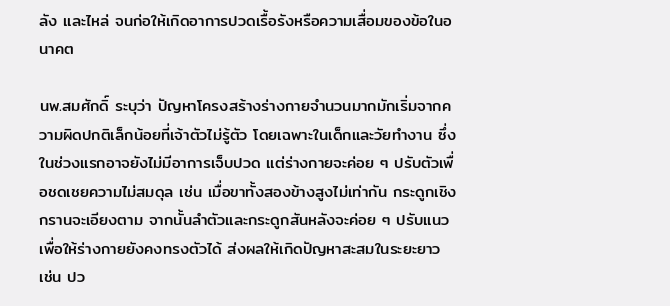ลัง และไหล่ จนก่อให้เกิดอาการปวดเรื้อรังหรือความเสื่อมของข้อในอนาคต

นพ.สมศักดิ์ ระบุว่า ปัญหาโครงสร้างร่างกายจำนวนมากมักเริ่มจากความผิดปกติเล็กน้อยที่เจ้าตัวไม่รู้ตัว โดยเฉพาะในเด็กและวัยทำงาน ซึ่งในช่วงแรกอาจยังไม่มีอาการเจ็บปวด แต่ร่างกายจะค่อย ๆ ปรับตัวเพื่อชดเชยความไม่สมดุล เช่น เมื่อขาทั้งสองข้างสูงไม่เท่ากัน กระดูกเชิงกรานจะเอียงตาม จากนั้นลำตัวและกระดูกสันหลังจะค่อย ๆ ปรับแนวเพื่อให้ร่างกายยังคงทรงตัวได้ ส่งผลให้เกิดปัญหาสะสมในระยะยาว เช่น ปว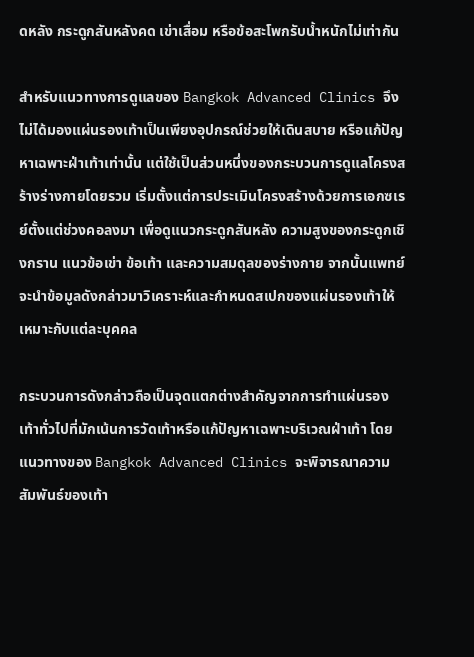ดหลัง กระดูกสันหลังคด เข่าเสื่อม หรือข้อสะโพกรับน้ำหนักไม่เท่ากัน

สำหรับแนวทางการดูแลของ Bangkok Advanced Clinics จึงไม่ได้มองแผ่นรองเท้าเป็นเพียงอุปกรณ์ช่วยให้เดินสบาย หรือแก้ปัญหาเฉพาะฝ่าเท้าเท่านั้น แต่ใช้เป็นส่วนหนึ่งของกระบวนการดูแลโครงสร้างร่างกายโดยรวม เริ่มตั้งแต่การประเมินโครงสร้างด้วยการเอกซเรย์ตั้งแต่ช่วงคอลงมา เพื่อดูแนวกระดูกสันหลัง ความสูงของกระดูกเชิงกราน แนวข้อเข่า ข้อเท้า และความสมดุลของร่างกาย จากนั้นแพทย์จะนำข้อมูลดังกล่าวมาวิเคราะห์และกำหนดสเปกของแผ่นรองเท้าให้เหมาะกับแต่ละบุคคล

กระบวนการดังกล่าวถือเป็นจุดแตกต่างสำคัญจากการทำแผ่นรองเท้าทั่วไปที่มักเน้นการวัดเท้าหรือแก้ปัญหาเฉพาะบริเวณฝ่าเท้า โดยแนวทางของ Bangkok Advanced Clinics จะพิจารณาความสัมพันธ์ของเท้า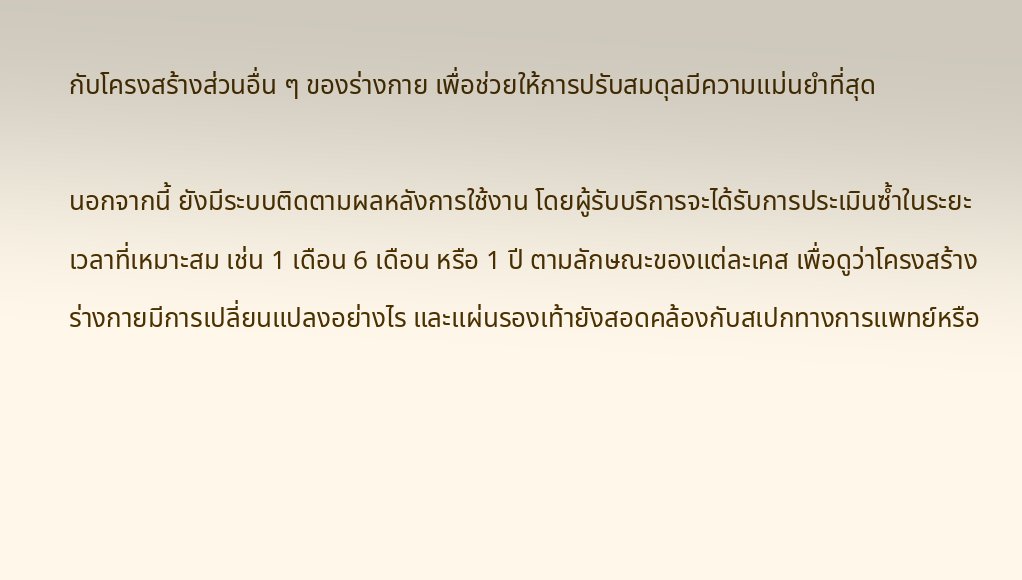กับโครงสร้างส่วนอื่น ๆ ของร่างกาย เพื่อช่วยให้การปรับสมดุลมีความแม่นยำที่สุด

นอกจากนี้ ยังมีระบบติดตามผลหลังการใช้งาน โดยผู้รับบริการจะได้รับการประเมินซ้ำในระยะเวลาที่เหมาะสม เช่น 1 เดือน 6 เดือน หรือ 1 ปี ตามลักษณะของแต่ละเคส เพื่อดูว่าโครงสร้างร่างกายมีการเปลี่ยนแปลงอย่างไร และแผ่นรองเท้ายังสอดคล้องกับสเปกทางการแพทย์หรือ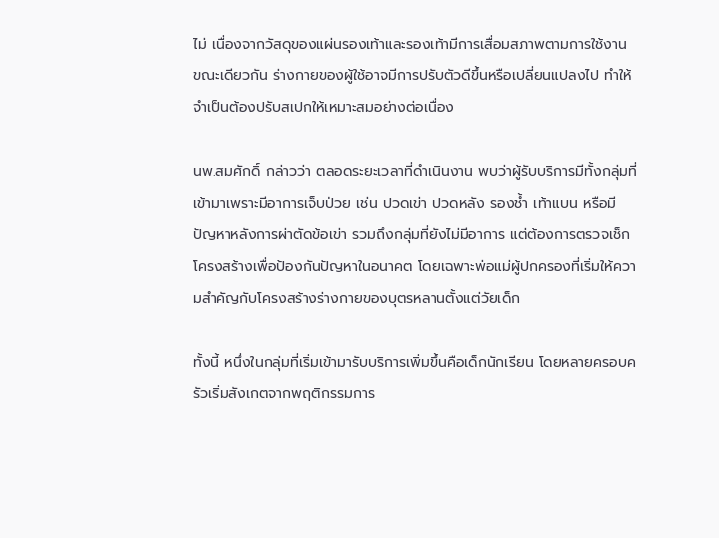ไม่ เนื่องจากวัสดุของแผ่นรองเท้าและรองเท้ามีการเสื่อมสภาพตามการใช้งาน ขณะเดียวกัน ร่างกายของผู้ใช้อาจมีการปรับตัวดีขึ้นหรือเปลี่ยนแปลงไป ทำให้จำเป็นต้องปรับสเปกให้เหมาะสมอย่างต่อเนื่อง

นพ.สมศักดิ์ กล่าวว่า ตลอดระยะเวลาที่ดำเนินงาน พบว่าผู้รับบริการมีทั้งกลุ่มที่เข้ามาเพราะมีอาการเจ็บป่วย เช่น ปวดเข่า ปวดหลัง รองช้ำ เท้าแบน หรือมีปัญหาหลังการผ่าตัดข้อเข่า รวมถึงกลุ่มที่ยังไม่มีอาการ แต่ต้องการตรวจเช็กโครงสร้างเพื่อป้องกันปัญหาในอนาคต โดยเฉพาะพ่อแม่ผู้ปกครองที่เริ่มให้ความสำคัญกับโครงสร้างร่างกายของบุตรหลานตั้งแต่วัยเด็ก

ทั้งนี้ หนึ่งในกลุ่มที่เริ่มเข้ามารับบริการเพิ่มขึ้นคือเด็กนักเรียน โดยหลายครอบครัวเริ่มสังเกตจากพฤติกรรมการ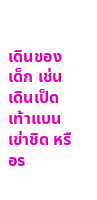เดินของเด็ก เช่น เดินเป็ด เท้าแบน เข่าชิด หรือร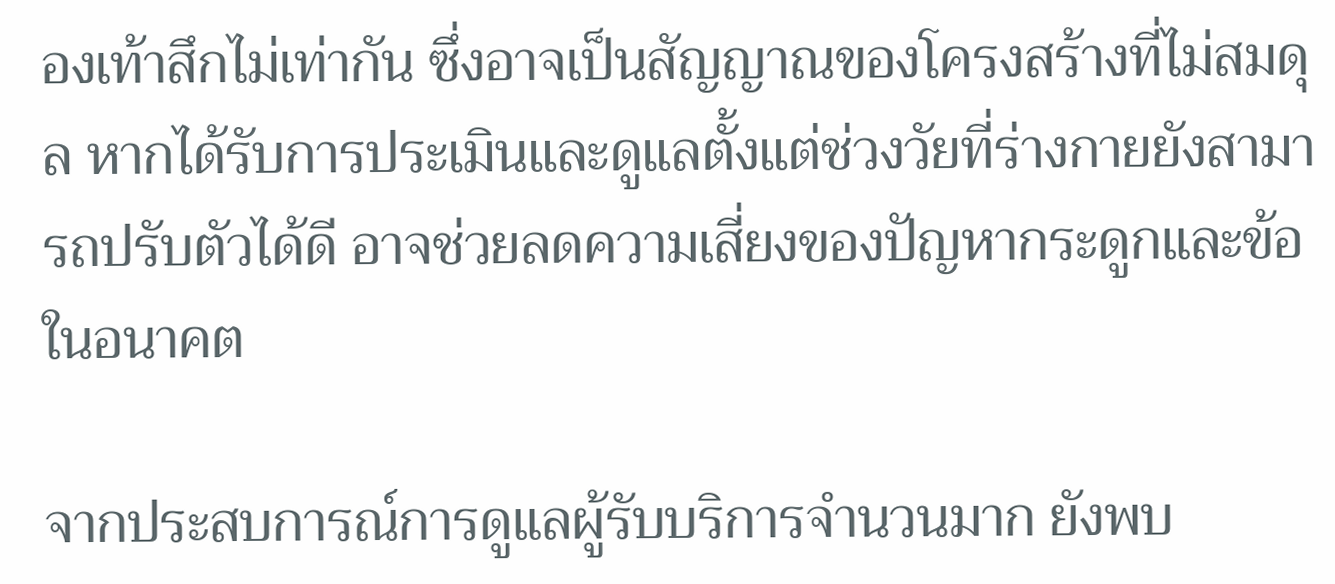องเท้าสึกไม่เท่ากัน ซึ่งอาจเป็นสัญญาณของโครงสร้างที่ไม่สมดุล หากได้รับการประเมินและดูแลตั้งแต่ช่วงวัยที่ร่างกายยังสามารถปรับตัวได้ดี อาจช่วยลดความเสี่ยงของปัญหากระดูกและข้อในอนาคต

จากประสบการณ์การดูแลผู้รับบริการจำนวนมาก ยังพบ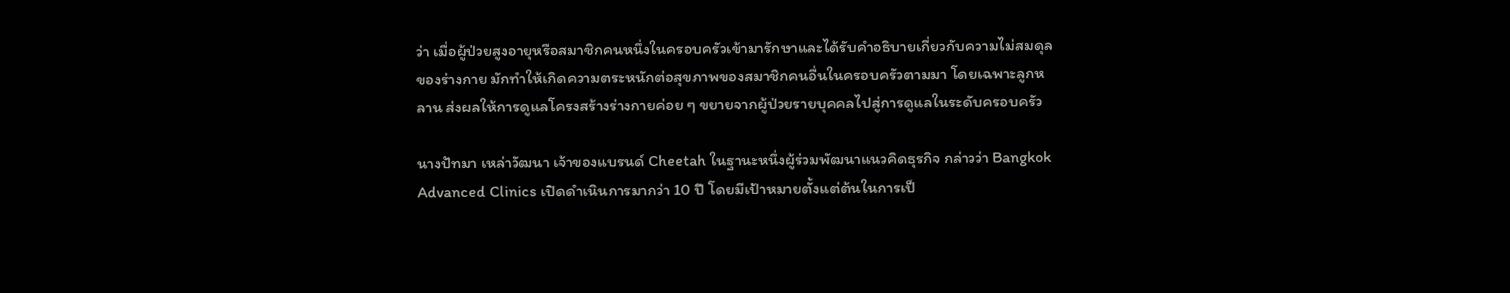ว่า เมื่อผู้ป่วยสูงอายุหรือสมาชิกคนหนึ่งในครอบครัวเข้ามารักษาและได้รับคำอธิบายเกี่ยวกับความไม่สมดุลของร่างกาย มักทำให้เกิดความตระหนักต่อสุขภาพของสมาชิกคนอื่นในครอบครัวตามมา โดยเฉพาะลูกหลาน ส่งผลให้การดูแลโครงสร้างร่างกายค่อย ๆ ขยายจากผู้ป่วยรายบุคคลไปสู่การดูแลในระดับครอบครัว

นางปัทมา เหล่าวัฒนา เจ้าของแบรนด์ Cheetah ในฐานะหนึ่งผู้ร่วมพัฒนาแนวคิดธุรกิจ กล่าวว่า Bangkok Advanced Clinics เปิดดำเนินการมากว่า 10 ปี โดยมีเป้าหมายตั้งแต่ต้นในการเป็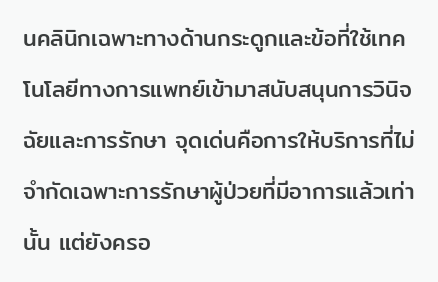นคลินิกเฉพาะทางด้านกระดูกและข้อที่ใช้เทคโนโลยีทางการแพทย์เข้ามาสนับสนุนการวินิจฉัยและการรักษา จุดเด่นคือการให้บริการที่ไม่จำกัดเฉพาะการรักษาผู้ป่วยที่มีอาการแล้วเท่านั้น แต่ยังครอ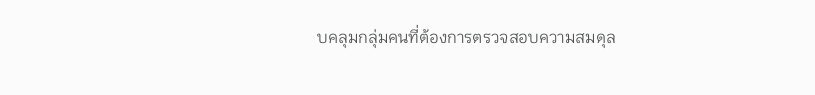บคลุมกลุ่มคนที่ต้องการตรวจสอบความสมดุล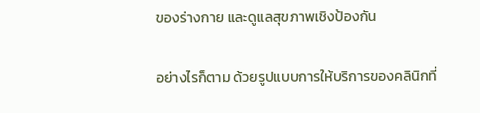ของร่างกาย และดูแลสุขภาพเชิงป้องกัน

อย่างไรก็ตาม ด้วยรูปแบบการให้บริการของคลินิกที่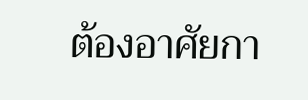ต้องอาศัยกา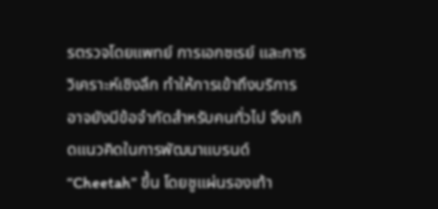รตรวจโดยแพทย์ การเอกซเรย์ และการวิเคราะห์เชิงลึก ทำให้การเข้าถึงบริการอาจยังมีข้อจำกัดสำหรับคนทั่วไป จึงเกิดแนวคิดในการพัฒนาแบรนด์ “Cheetah” ขึ้น โดยชูแผ่นรองเท้า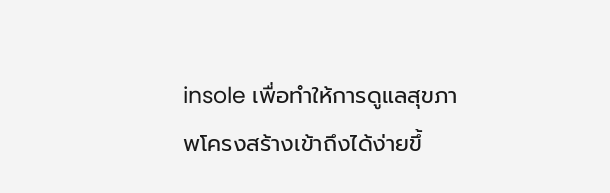insole เพื่อทำให้การดูแลสุขภาพโครงสร้างเข้าถึงได้ง่ายขึ้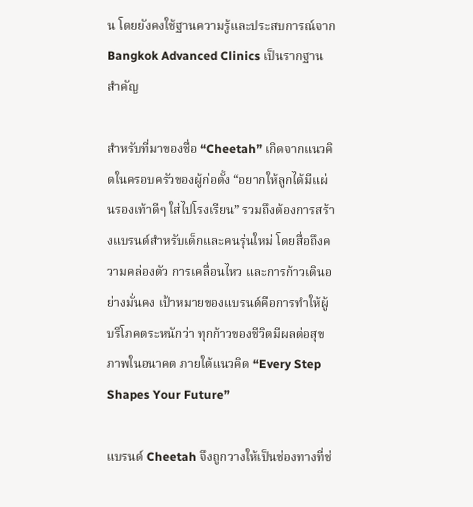น โดยยังคงใช้ฐานความรู้และประสบการณ์จาก Bangkok Advanced Clinics เป็นรากฐานสำคัญ

สำหรับที่มาของชื่อ “Cheetah” เกิดจากแนวคิดในครอบครัวของผู้ก่อตั้ง “อยากให้ลูกได้มีแผ่นรองเท้าดีๆ ใส่ไปโรงเรียน” รวมถึงต้องการสร้างแบรนด์สำหรับเด็กและคนรุ่นใหม่ โดยสื่อถึงความคล่องตัว การเคลื่อนไหว และการก้าวเดินอย่างมั่นคง เป้าหมายของแบรนด์คือการทำให้ผู้บริโภคตระหนักว่า ทุกก้าวของชีวิตมีผลต่อสุขภาพในอนาคต ภายใต้แนวคิด “Every Step Shapes Your Future”

แบรนด์ Cheetah จึงถูกวางให้เป็นช่องทางที่ช่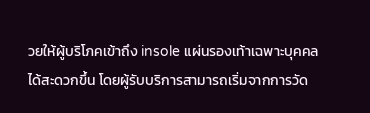วยให้ผู้บริโภคเข้าถึง insole แผ่นรองเท้าเฉพาะบุคคลได้สะดวกขึ้น โดยผู้รับบริการสามารถเริ่มจากการวัด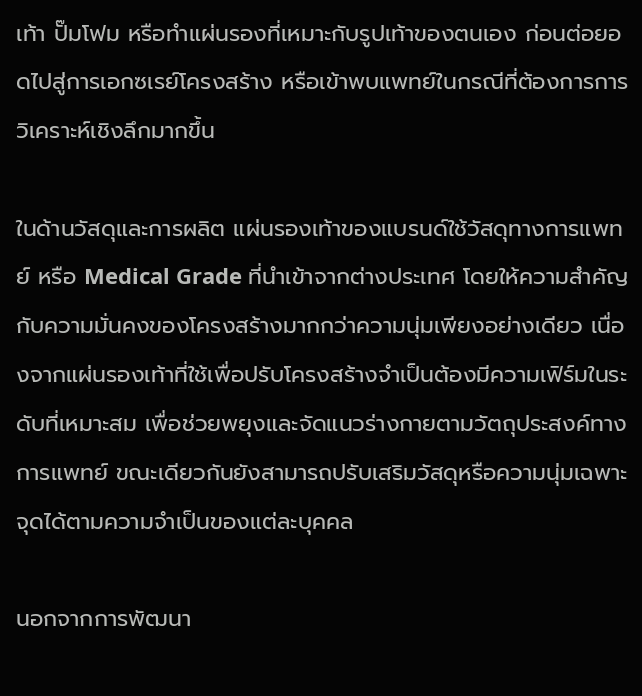เท้า ปั๊มโฟม หรือทำแผ่นรองที่เหมาะกับรูปเท้าของตนเอง ก่อนต่อยอดไปสู่การเอกซเรย์โครงสร้าง หรือเข้าพบแพทย์ในกรณีที่ต้องการการวิเคราะห์เชิงลึกมากขึ้น

ในด้านวัสดุและการผลิต แผ่นรองเท้าของแบรนด์ใช้วัสดุทางการแพทย์ หรือ Medical Grade ที่นำเข้าจากต่างประเทศ โดยให้ความสำคัญกับความมั่นคงของโครงสร้างมากกว่าความนุ่มเพียงอย่างเดียว เนื่องจากแผ่นรองเท้าที่ใช้เพื่อปรับโครงสร้างจำเป็นต้องมีความเฟิร์มในระดับที่เหมาะสม เพื่อช่วยพยุงและจัดแนวร่างกายตามวัตถุประสงค์ทางการแพทย์ ขณะเดียวกันยังสามารถปรับเสริมวัสดุหรือความนุ่มเฉพาะจุดได้ตามความจำเป็นของแต่ละบุคคล

นอกจากการพัฒนา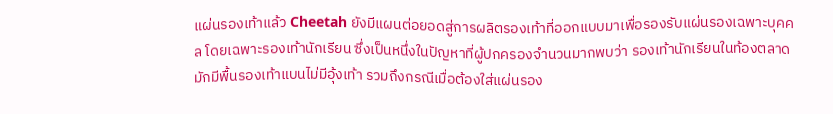แผ่นรองเท้าแล้ว Cheetah ยังมีแผนต่อยอดสู่การผลิตรองเท้าที่ออกแบบมาเพื่อรองรับแผ่นรองเฉพาะบุคคล โดยเฉพาะรองเท้านักเรียน ซึ่งเป็นหนึ่งในปัญหาที่ผู้ปกครองจำนวนมากพบว่า รองเท้านักเรียนในท้องตลาดมักมีพื้นรองเท้าแบนไม่มีอุ้งเท้า รวมถึงกรณีเมื่อต้องใส่แผ่นรอง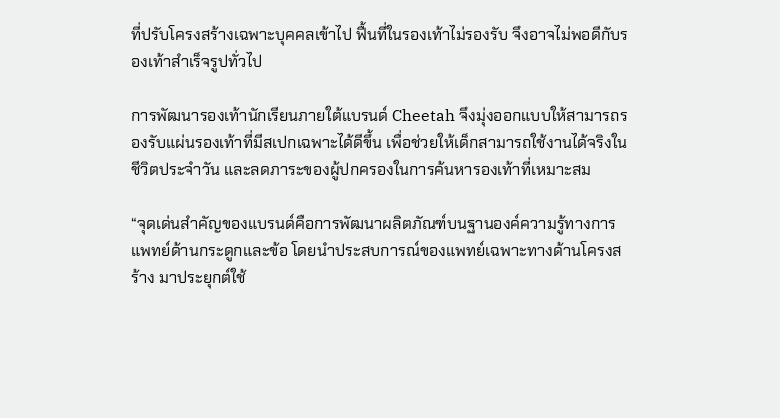ที่ปรับโครงสร้างเฉพาะบุคคลเข้าไป ฟื้นที่ในรองเท้าไม่รองรับ จึงอาจไม่พอดีกับรองเท้าสำเร็จรูปทั่วไป

การพัฒนารองเท้านักเรียนภายใต้แบรนด์ Cheetah จึงมุ่งออกแบบให้สามารถรองรับแผ่นรองเท้าที่มีสเปกเฉพาะได้ดีขึ้น เพื่อช่วยให้เด็กสามารถใช้งานได้จริงในชีวิตประจำวัน และลดภาระของผู้ปกครองในการค้นหารองเท้าที่เหมาะสม

“จุดเด่นสำคัญของแบรนด์คือการพัฒนาผลิตภัณฑ์บนฐานองค์ความรู้ทางการแพทย์ด้านกระดูกและข้อ โดยนำประสบการณ์ของแพทย์เฉพาะทางด้านโครงสร้าง มาประยุกต์ใช้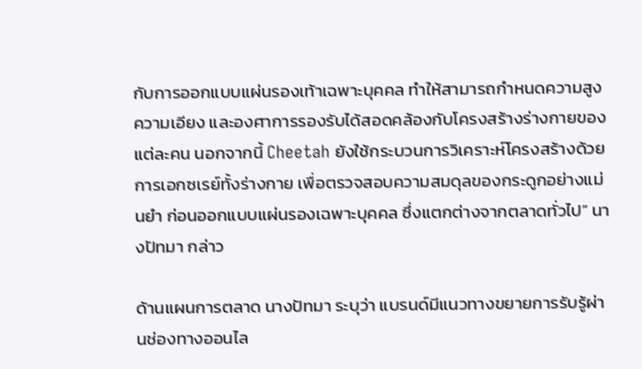กับการออกแบบแผ่นรองเท้าเฉพาะบุคคล ทำให้สามารถกำหนดความสูง ความเอียง และองศาการรองรับได้สอดคล้องกับโครงสร้างร่างกายของแต่ละคน นอกจากนี้ Cheetah ยังใช้กระบวนการวิเคราะห์โครงสร้างด้วยการเอกซเรย์ทั้งร่างกาย เพื่อตรวจสอบความสมดุลของกระดูกอย่างแม่นยำ ก่อนออกแบบแผ่นรองเฉพาะบุคคล ซึ่งแตกต่างจากตลาดทั่วไป” นางปัทมา กล่าว

ด้านแผนการตลาด นางปัทมา ระบุว่า แบรนด์มีแนวทางขยายการรับรู้ผ่านช่องทางออนไล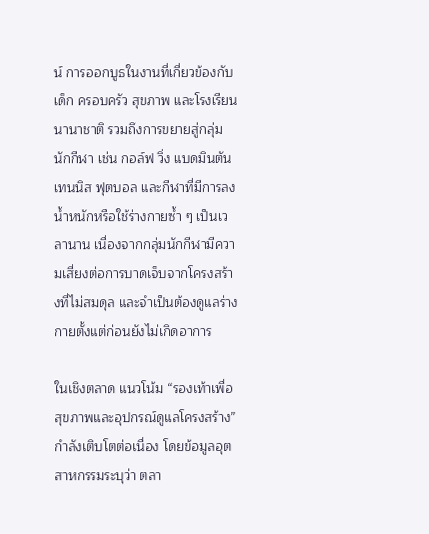น์ การออกบูธในงานที่เกี่ยวข้องกับเด็ก ครอบครัว สุขภาพ และโรงเรียนนานาชาติ รวมถึงการขยายสู่กลุ่มนักกีฬา เช่น กอล์ฟ วิ่ง แบดมินตัน เทนนิส ฟุตบอล และกีฬาที่มีการลงน้ำหนักหรือใช้ร่างกายซ้ำ ๆ เป็นเวลานาน เนื่องจากกลุ่มนักกีฬามีความเสี่ยงต่อการบาดเจ็บจากโครงสร้างที่ไม่สมดุล และจำเป็นต้องดูแลร่างกายตั้งแต่ก่อนยังไม่เกิดอาการ

ในเชิงตลาด แนวโน้ม “รองเท้าเพื่อสุขภาพและอุปกรณ์ดูแลโครงสร้าง” กำลังเติบโตต่อเนื่อง โดยข้อมูลอุตสาหกรรมระบุว่า ตลา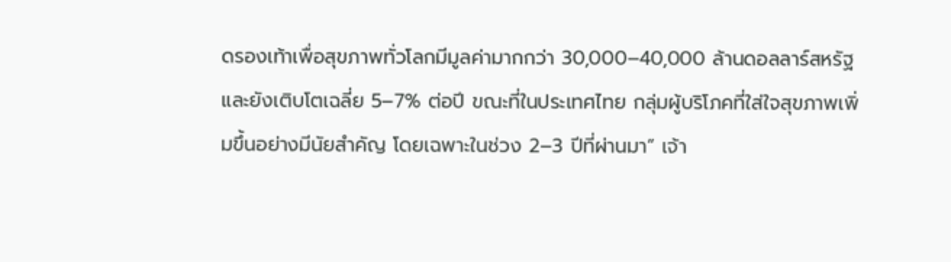ดรองเท้าเพื่อสุขภาพทั่วโลกมีมูลค่ามากกว่า 30,000–40,000 ล้านดอลลาร์สหรัฐ และยังเติบโตเฉลี่ย 5–7% ต่อปี ขณะที่ในประเทศไทย กลุ่มผู้บริโภคที่ใส่ใจสุขภาพเพิ่มขึ้นอย่างมีนัยสำคัญ โดยเฉพาะในช่วง 2–3 ปีที่ผ่านมา” เจ้า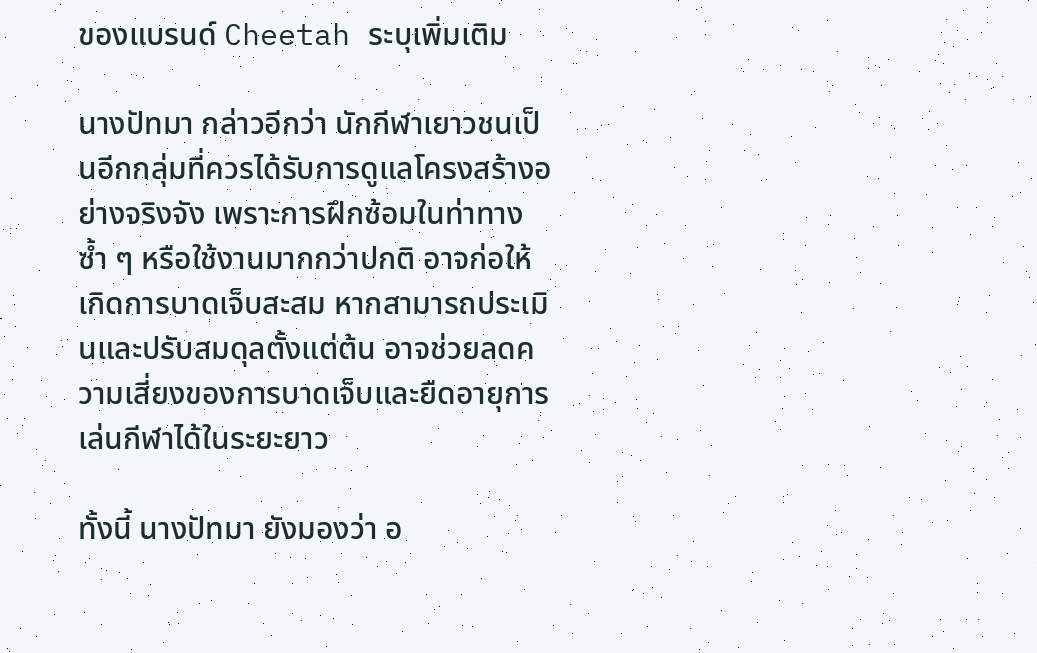ของแบรนด์ Cheetah ระบุเพิ่มเติม

นางปัทมา กล่าวอีกว่า นักกีฬาเยาวชนเป็นอีกกลุ่มที่ควรได้รับการดูแลโครงสร้างอย่างจริงจัง เพราะการฝึกซ้อมในท่าทางซ้ำ ๆ หรือใช้งานมากกว่าปกติ อาจก่อให้เกิดการบาดเจ็บสะสม หากสามารถประเมินและปรับสมดุลตั้งแต่ต้น อาจช่วยลดความเสี่ยงของการบาดเจ็บและยืดอายุการเล่นกีฬาได้ในระยะยาว

ทั้งนี้ นางปัทมา ยังมองว่า อ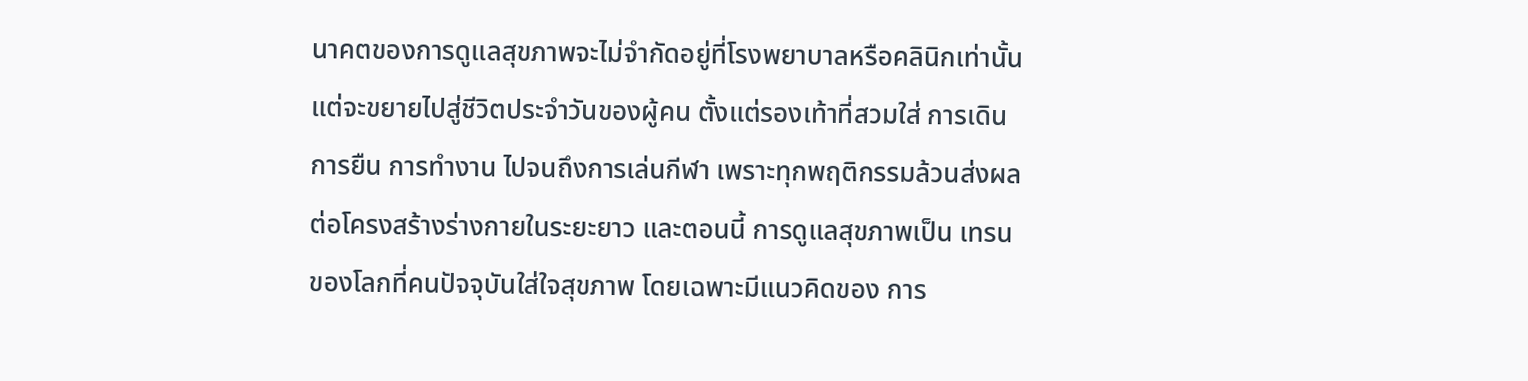นาคตของการดูแลสุขภาพจะไม่จำกัดอยู่ที่โรงพยาบาลหรือคลินิกเท่านั้น แต่จะขยายไปสู่ชีวิตประจำวันของผู้คน ตั้งแต่รองเท้าที่สวมใส่ การเดิน การยืน การทำงาน ไปจนถึงการเล่นกีฬา เพราะทุกพฤติกรรมล้วนส่งผลต่อโครงสร้างร่างกายในระยะยาว และตอนนี้ การดูแลสุขภาพเป็น เทรนของโลกที่คนปัจจุบันใส่ใจสุขภาพ โดยเฉพาะมีแนวคิดของ การ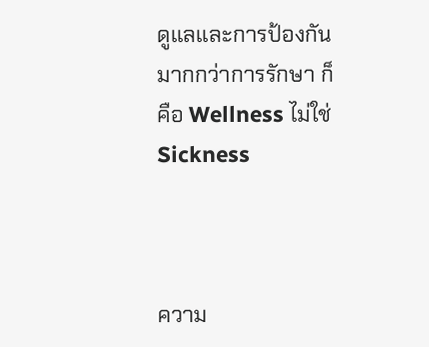ดูแลและการป้องกัน มากกว่าการรักษา ก็คือ Wellness ไม่ใช่ Sickness



ความ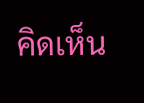คิดเห็น